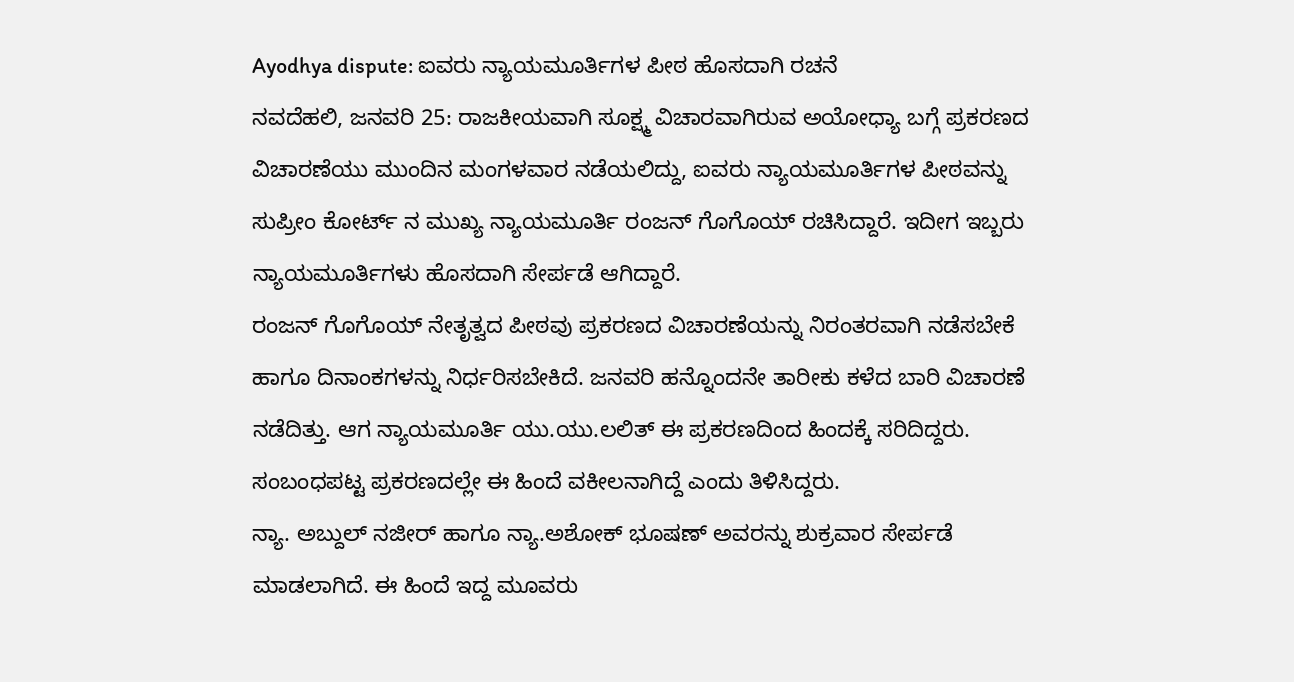Ayodhya dispute: ಐವರು ನ್ಯಾಯಮೂರ್ತಿಗಳ ಪೀಠ ಹೊಸದಾಗಿ ರಚನೆ
ನವದೆಹಲಿ, ಜನವರಿ 25: ರಾಜಕೀಯವಾಗಿ ಸೂಕ್ಷ್ಮ ವಿಚಾರವಾಗಿರುವ ಅಯೋಧ್ಯಾ ಬಗ್ಗೆ ಪ್ರಕರಣದ ವಿಚಾರಣೆಯು ಮುಂದಿನ ಮಂಗಳವಾರ ನಡೆಯಲಿದ್ದು, ಐವರು ನ್ಯಾಯಮೂರ್ತಿಗಳ ಪೀಠವನ್ನು ಸುಪ್ರೀಂ ಕೋರ್ಟ್ ನ ಮುಖ್ಯ ನ್ಯಾಯಮೂರ್ತಿ ರಂಜನ್ ಗೊಗೊಯ್ ರಚಿಸಿದ್ದಾರೆ. ಇದೀಗ ಇಬ್ಬರು ನ್ಯಾಯಮೂರ್ತಿಗಳು ಹೊಸದಾಗಿ ಸೇರ್ಪಡೆ ಆಗಿದ್ದಾರೆ.
ರಂಜನ್ ಗೊಗೊಯ್ ನೇತೃತ್ವದ ಪೀಠವು ಪ್ರಕರಣದ ವಿಚಾರಣೆಯನ್ನು ನಿರಂತರವಾಗಿ ನಡೆಸಬೇಕೆ ಹಾಗೂ ದಿನಾಂಕಗಳನ್ನು ನಿರ್ಧರಿಸಬೇಕಿದೆ. ಜನವರಿ ಹನ್ನೊಂದನೇ ತಾರೀಕು ಕಳೆದ ಬಾರಿ ವಿಚಾರಣೆ ನಡೆದಿತ್ತು. ಆಗ ನ್ಯಾಯಮೂರ್ತಿ ಯು.ಯು.ಲಲಿತ್ ಈ ಪ್ರಕರಣದಿಂದ ಹಿಂದಕ್ಕೆ ಸರಿದಿದ್ದರು. ಸಂಬಂಧಪಟ್ಟ ಪ್ರಕರಣದಲ್ಲೇ ಈ ಹಿಂದೆ ವಕೀಲನಾಗಿದ್ದೆ ಎಂದು ತಿಳಿಸಿದ್ದರು.
ನ್ಯಾ. ಅಬ್ದುಲ್ ನಜೀರ್ ಹಾಗೂ ನ್ಯಾ.ಅಶೋಕ್ ಭೂಷಣ್ ಅವರನ್ನು ಶುಕ್ರವಾರ ಸೇರ್ಪಡೆ ಮಾಡಲಾಗಿದೆ. ಈ ಹಿಂದೆ ಇದ್ದ ಮೂವರು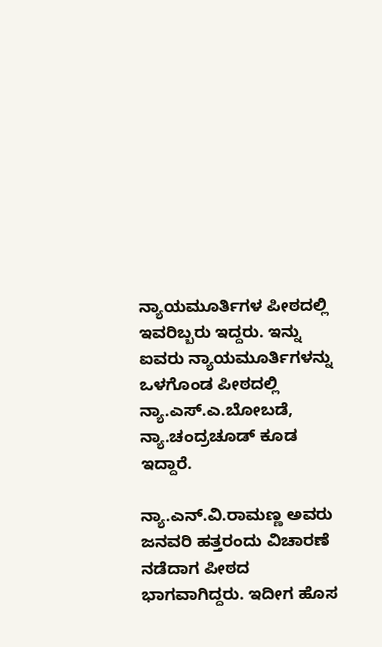ನ್ಯಾಯಮೂರ್ತಿಗಳ ಪೀಠದಲ್ಲಿ ಇವರಿಬ್ಬರು ಇದ್ದರು. ಇನ್ನು ಐವರು ನ್ಯಾಯಮೂರ್ತಿಗಳನ್ನು ಒಳಗೊಂಡ ಪೀಠದಲ್ಲಿ ನ್ಯಾ.ಎಸ್.ಎ.ಬೋಬಡೆ, ನ್ಯಾ.ಚಂದ್ರಚೂಡ್ ಕೂಡ ಇದ್ದಾರೆ.

ನ್ಯಾ.ಎನ್.ವಿ.ರಾಮಣ್ಣ ಅವರು ಜನವರಿ ಹತ್ತರಂದು ವಿಚಾರಣೆ ನಡೆದಾಗ ಪೀಠದ ಭಾಗವಾಗಿದ್ದರು. ಇದೀಗ ಹೊಸ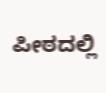ಪೀಠದಲ್ಲಿ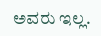ಅವರು ಇಲ್ಲ.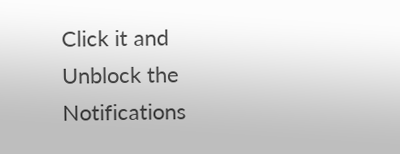Click it and Unblock the Notifications